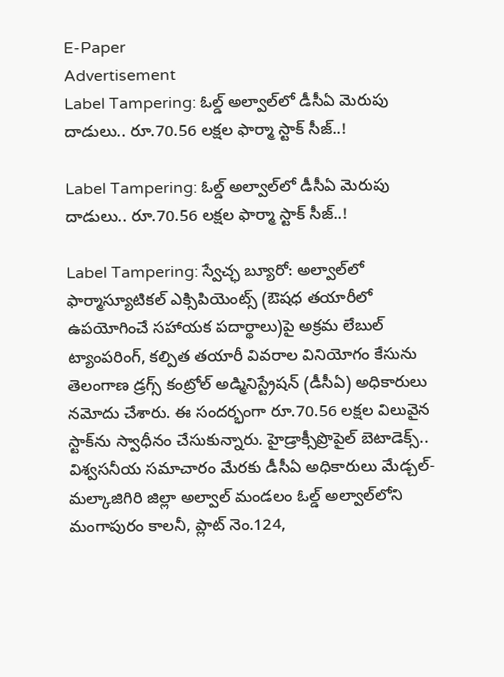E-Paper
Advertisement
Label Tampering: ఓల్డ్ అల్వాల్‌లో డీసీఏ మెరుపు దాడులు.. రూ.70.56 లక్షల ఫార్మా స్టాక్ సీజ్..!

Label Tampering: ఓల్డ్ అల్వాల్‌లో డీసీఏ మెరుపు దాడులు.. రూ.70.56 లక్షల ఫార్మా స్టాక్ సీజ్..!

Label Tampering: స్వేచ్ఛ బ్యూరో: అల్వాల్‌లో ఫార్మాస్యూటికల్ ఎక్సిపియెంట్స్ (ఔషధ తయారీలో ఉపయోగించే సహాయక పదార్థాలు)పై అక్రమ లేబుల్ ట్యాంపరింగ్, కల్పిత తయారీ వివరాల వినియోగం కేసును తెలంగాణ డ్రగ్స్ కంట్రోల్ అడ్మినిస్ట్రేషన్ (డీసీఏ) అధికారులు నమోదు చేశారు. ఈ సందర్భంగా రూ.70.56 లక్షల విలువైన స్టాక్‌ను స్వాధీనం చేసుకున్నారు. హైడ్రాక్సీప్రొపైల్ బెటాడెక్స్.. విశ్వసనీయ సమాచారం మేరకు డీసీఏ అధికారులు మేడ్చల్-మల్కాజిగిరి జిల్లా అల్వాల్ మండలం ఓల్డ్ అల్వాల్‌లోని మంగాపురం కాలనీ, ప్లాట్ నెం.124,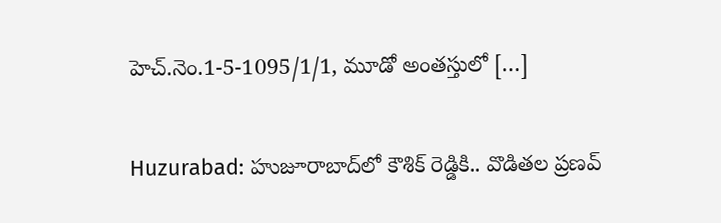హెచ్.నెం.1-5-1095/1/1, మూడో అంతస్తులో […]

Huzurabad: హుజూరాబాద్‌లో కౌశిక్ రెడ్డికి.. వొడితల ప్రణవ్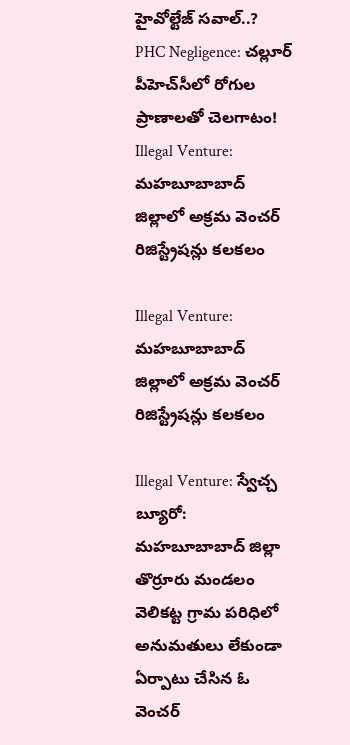హైవోల్టేజ్ సవాల్..?
PHC Negligence: చల్లూర్ పీహెచ్‌సీలో రోగుల ప్రాణాలతో చెలగాటం!
Illegal Venture: మహబూబాబాద్ జిల్లాలో అక్రమ వెంచర్ రిజిస్ట్రేషన్లు కలకలం

Illegal Venture: మహబూబాబాద్ జిల్లాలో అక్రమ వెంచర్ రిజిస్ట్రేషన్లు కలకలం

Illegal Venture: స్వేచ్చ బ్యూరో: మహబూబాబాద్ జిల్లా తొర్రూరు మండలం వెలికట్ట గ్రామ పరిధిలో అనుమతులు లేకుండా ఏర్పాటు చేసిన ఓ వెంచర్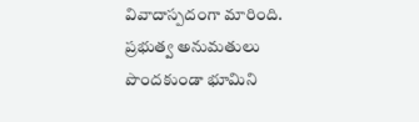వివాదాస్పదంగా మారింది. ప్రభుత్వ అనుమతులు పొందకుండా భూమిని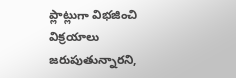ప్లాట్లుగా విభజించి విక్రయాలు జరుపుతున్నారని,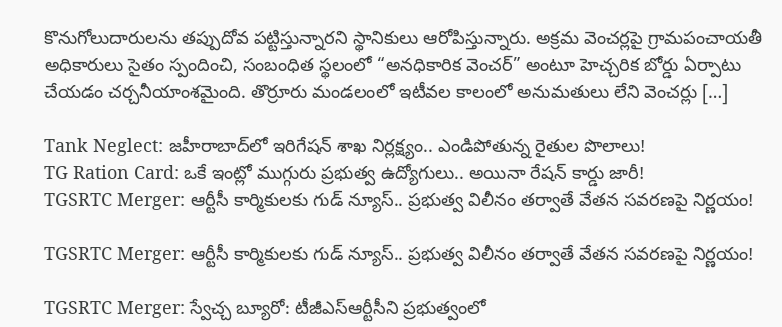కొనుగోలుదారులను తప్పుదోవ పట్టిస్తున్నారని స్థానికులు ఆరోపిస్తున్నారు. అక్రమ వెంచర్లపై గ్రామపంచాయతీ అధికారులు సైతం స్పందించి, సంబంధిత స్థలంలో “అనధికారిక వెంచర్” అంటూ హెచ్చరిక బోర్డు ఏర్పాటు చేయడం చర్చనీయాంశమైంది. తొర్రూరు మండలంలో ఇటీవల కాలంలో అనుమతులు లేని వెంచర్లు […]

Tank Neglect: జహీరాబాద్‌లో ఇరిగేషన్ శాఖ నిర్లక్ష్యం.. ఎండిపోతున్న రైతుల పొలాలు!
TG Ration Card: ఒకే ఇంట్లో ముగ్గురు ప్రభుత్వ ఉద్యోగులు.. అయినా రేషన్ కార్డు జారీ!
TGSRTC Merger: ఆర్టీసీ కార్మికులకు గుడ్ న్యూస్.. ప్రభుత్వ విలీనం తర్వాతే వేతన సవరణపై నిర్ణయం!

TGSRTC Merger: ఆర్టీసీ కార్మికులకు గుడ్ న్యూస్.. ప్రభుత్వ విలీనం తర్వాతే వేతన సవరణపై నిర్ణయం!

TGSRTC Merger: స్వేచ్చ బ్యూరో: టీజీఎస్‌ఆర్టీసీని ప్రభుత్వంలో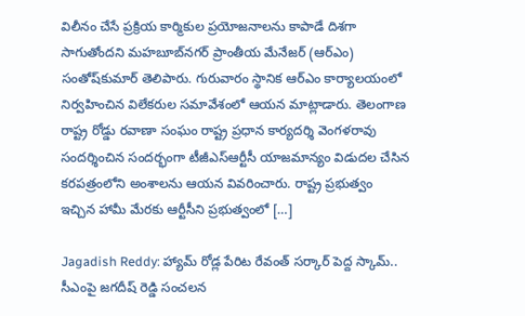విలీనం చేసే ప్రక్రియ కార్మికుల ప్రయోజనాలను కాపాడే దిశగా సాగుతోందని మహబూబ్‌నగర్ ప్రాంతీయ మేనేజర్‌ (ఆర్‌ఎం) సంతోష్‌కుమార్ తెలిపారు. గురువారం స్థానిక ఆర్‌ఎం కార్యాలయంలో నిర్వహించిన విలేకరుల సమావేశంలో ఆయన మాట్లాడారు. తెలంగాణ రాష్ట్ర రోడ్డు రవాణా సంఘం రాష్ట్ర ప్రధాన కార్యదర్శి వెంగళరావు సందర్శించిన సందర్భంగా టీజీఎస్‌ఆర్టీసీ యాజమాన్యం విడుదల చేసిన కరపత్రంలోని అంశాలను ఆయన వివరించారు. రాష్ట్ర ప్రభుత్వం ఇచ్చిన హామీ మేరకు ఆర్టీసీని ప్రభుత్వంలో […]

Jagadish Reddy: హ్యామ్ రోడ్ల పేరిట రేవంత్ సర్కార్ పెద్ద స్కామ్.. సీఎంపై జగదీష్ రెడ్డి సంచలన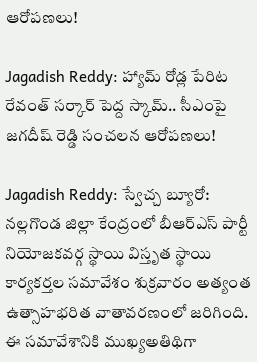ఆరోపణలు!

Jagadish Reddy: హ్యామ్ రోడ్ల పేరిట రేవంత్ సర్కార్ పెద్ద స్కామ్.. సీఎంపై జగదీష్ రెడ్డి సంచలన ఆరోపణలు!

Jagadish Reddy: స్వేచ్చ బ్యూరో: నల్లగొండ జిల్లా కేంద్రంలో బీఆర్ఎస్ పార్టీ నియోజకవర్గ స్థాయి విస్తృత స్థాయి కార్యకర్తల సమావేశం శుక్రవారం అత్యంత ఉత్సాహభరిత వాతావరణంలో జరిగింది. ఈ సమావేశానికి ముఖ్యఅతిథిగా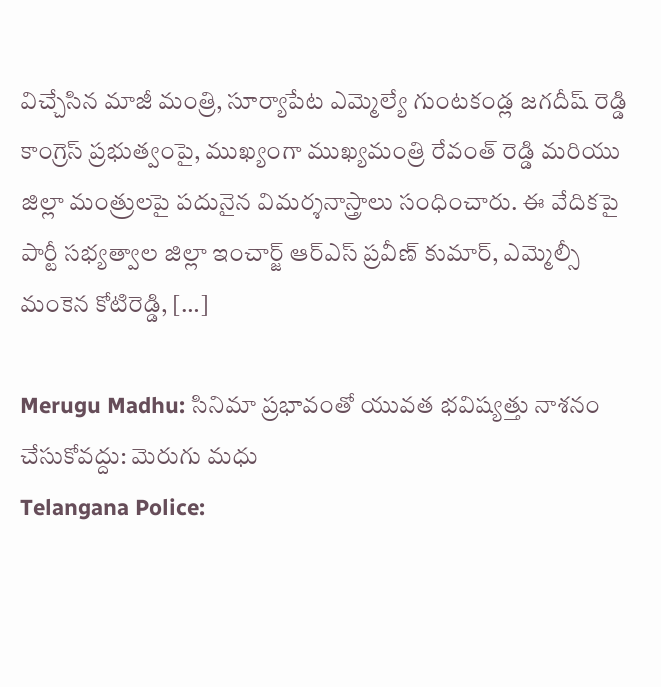విచ్చేసిన మాజీ మంత్రి, సూర్యాపేట ఎమ్మెల్యే గుంటకండ్ల జగదీష్ రెడ్డి కాంగ్రెస్ ప్రభుత్వంపై, ముఖ్యంగా ముఖ్యమంత్రి రేవంత్ రెడ్డి మరియు జిల్లా మంత్రులపై పదునైన విమర్శనాస్త్రాలు సంధించారు. ఈ వేదికపై పార్టీ సభ్యత్వాల జిల్లా ఇంచార్జ్ ఆర్ఎస్ ప్రవీణ్ కుమార్, ఎమ్మెల్సీ మంకెన కోటిరెడ్డి, […]

Merugu Madhu: సినిమా ప్రభావంతో యువత భవిష్యత్తు నాశనం చేసుకోవద్దు: మెరుగు మధు
Telangana Police: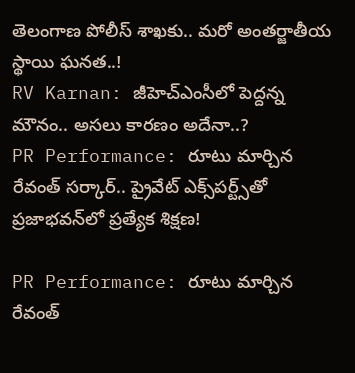తెలంగాణ పోలీస్ శాఖకు.. మరో అంతర్జాతీయ స్థాయి ఘనత..!
RV Karnan: జీహెచ్ఎంసీలో పెద్దన్న మౌనం.. అసలు కారణం అదేనా..?
PR Performance: రూటు మార్చిన రేవంత్ సర్కార్.. ప్రైవేట్ ఎక్స్‌పర్ట్స్‌తో ప్రజాభవన్‌లో ప్రత్యేక శిక్షణ!

PR Performance: రూటు మార్చిన రేవంత్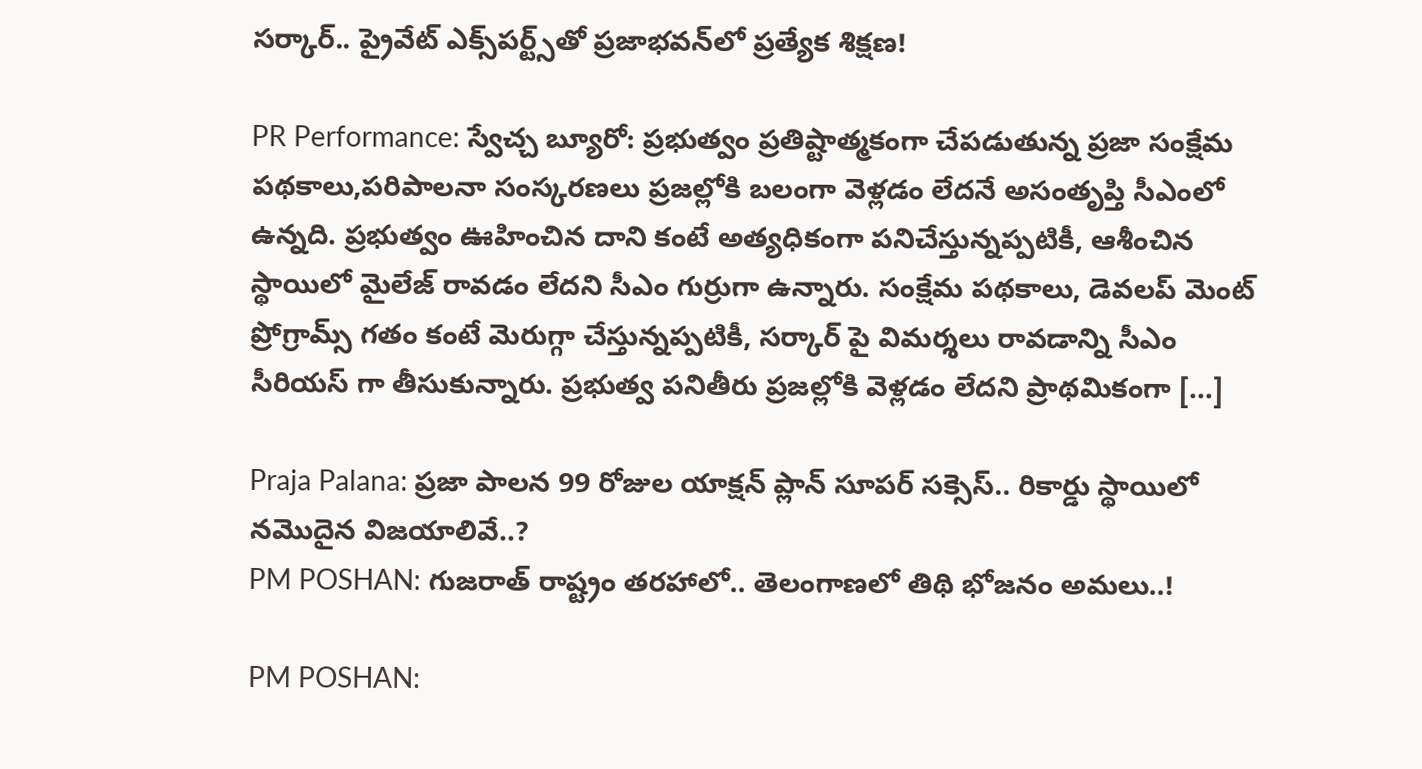సర్కార్.. ప్రైవేట్ ఎక్స్‌పర్ట్స్‌తో ప్రజాభవన్‌లో ప్రత్యేక శిక్షణ!

PR Performance: స్వేచ్చ బ్యూరో: ప్రభుత్వం ప్రతిష్టాత్మకంగా చేపడుతున్న ప్రజా సంక్షేమ పథకాలు,పరిపాలనా సంస్కరణలు ప్రజల్లోకి బలంగా వెళ్లడం లేదనే అసంతృప్తి సీఎంలో ఉన్నది. ప్రభుత్వం ఊహించిన దాని కంటే అత్యధికంగా పనిచేస్తున్నప్పటికీ, ఆశీంచిన స్థాయిలో మైలేజ్ రావడం లేదని సీఎం గుర్రుగా ఉన్నారు. సంక్షేమ పథకాలు, డెవలప్ మెంట్ ప్రోగ్రామ్స్ గతం కంటే మెరుగ్గా చేస్తున్నప్పటికీ, సర్కార్ పై విమర్శలు రావడాన్ని సీఎం సీరియస్ గా తీసుకున్నారు. ప్రభుత్వ పనితీరు ప్రజల్లోకి వెళ్లడం లేదని ప్రాథమికంగా […]

Praja Palana: ప్రజా పాలన 99 రోజుల యాక్షన్ ప్లాన్ సూపర్ సక్సెస్.. రికార్డు స్థాయిలో నమొదైన విజయాలివే..?
PM POSHAN: గుజరాత్ రాష్ట్రం తరహాలో.. తెలంగాణలో తిథి భోజనం అమలు..!

PM POSHAN: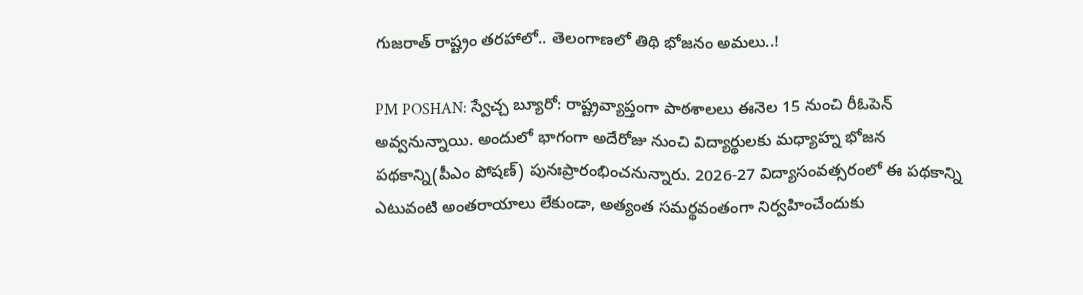గుజరాత్ రాష్ట్రం తరహాలో.. తెలంగాణలో తిథి భోజనం అమలు..!

PM POSHAN: స్వేచ్చ బ్యూరో: రాష్ట్రవ్యాప్తంగా పాఠశాలలు ఈనెల 15 నుంచి రీఓపెన్ అవ్వనున్నాయి. అందులో భాగంగా అదేరోజు నుంచి విద్యార్థులకు మధ్యాహ్న భోజన పథకాన్ని(పీఎం పోషణ్) పునఃప్రారంభించనున్నారు. 2026-27 విద్యాసంవత్సరంలో ఈ పథకాన్ని ఎటువంటి అంతరాయాలు లేకుండా, అత్యంత సమర్థవంతంగా నిర్వహించేందుకు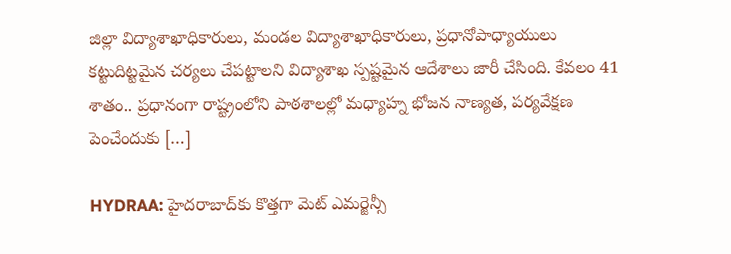జిల్లా విద్యాశాఖాధికారులు, మండల విద్యాశాఖాధికారులు, ప్రధానోపాధ్యాయులు కట్టుదిట్టమైన చర్యలు చేపట్టాలని విద్యాశాఖ స్పష్టమైన ఆదేశాలు జారీ చేసింది. కేవలం 41 శాతం.. ప్రధానంగా రాష్ట్రంలోని పాఠశాలల్లో మధ్యాహ్న భోజన నాణ్యత, పర్యవేక్షణ పెంచేందుకు […]

HYDRAA: హైదరాబాద్‌కు కొత్తగా మెట్ ఎమర్జెన్సీ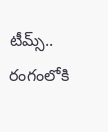టీమ్స్.. రంగంలోకి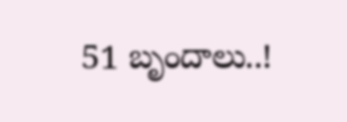51 బృందాలు..!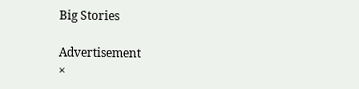Big Stories

Advertisement
×